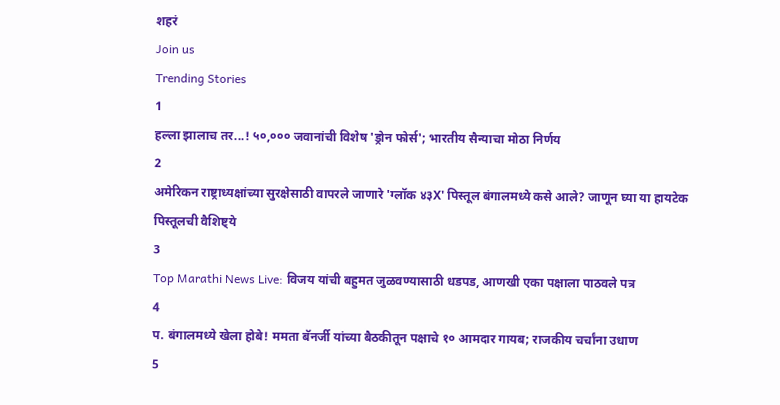शहरं
Join us
Trending Stories
1
हल्ला झालाच तर...! ५०,००० जवानांची विशेष 'ड्रोन फोर्स'; भारतीय सैन्याचा मोठा निर्णय
2
अमेरिकन राष्ट्राध्यक्षांच्या सुरक्षेसाठी वापरले जाणारे 'ग्लॉक ४३X' पिस्तूल बंगालमध्ये कसे आले? जाणून घ्या या हायटेक पिस्तूलची वैशिष्ट्ये
3
Top Marathi News Live: विजय यांची बहुमत जुळवण्यासाठी धडपड, आणखी एका पक्षाला पाठवले पत्र
4
प. बंगालमध्ये खेला होबे! ममता बॅनर्जी यांच्या बैठकीतून पक्षाचे १० आमदार गायब; राजकीय चर्चांना उधाण
5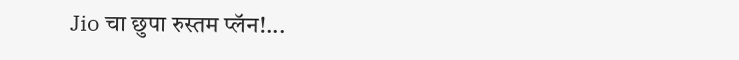Jio चा छुपा रुस्तम प्लॅन!...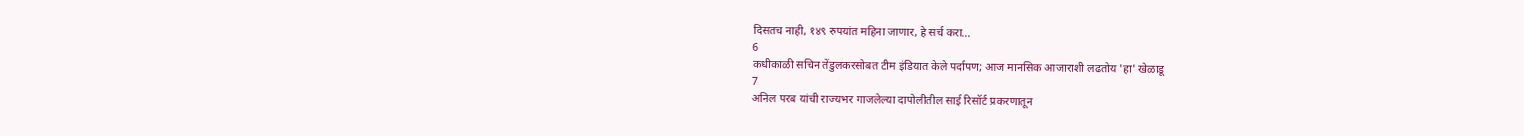दिसतच नाही, १४९ रुपयांत महिना जाणार, हे सर्च करा...
6
कधीकाळी सचिन तेंडुलकरसोबत टीम इंडियात केले पर्दापण; आज मानसिक आजाराशी लढतोय 'हा' खेळाडू
7
अनिल परब यांची राज्यभर गाजलेल्या दापोलीतील साई रिसॉर्ट प्रकरणातून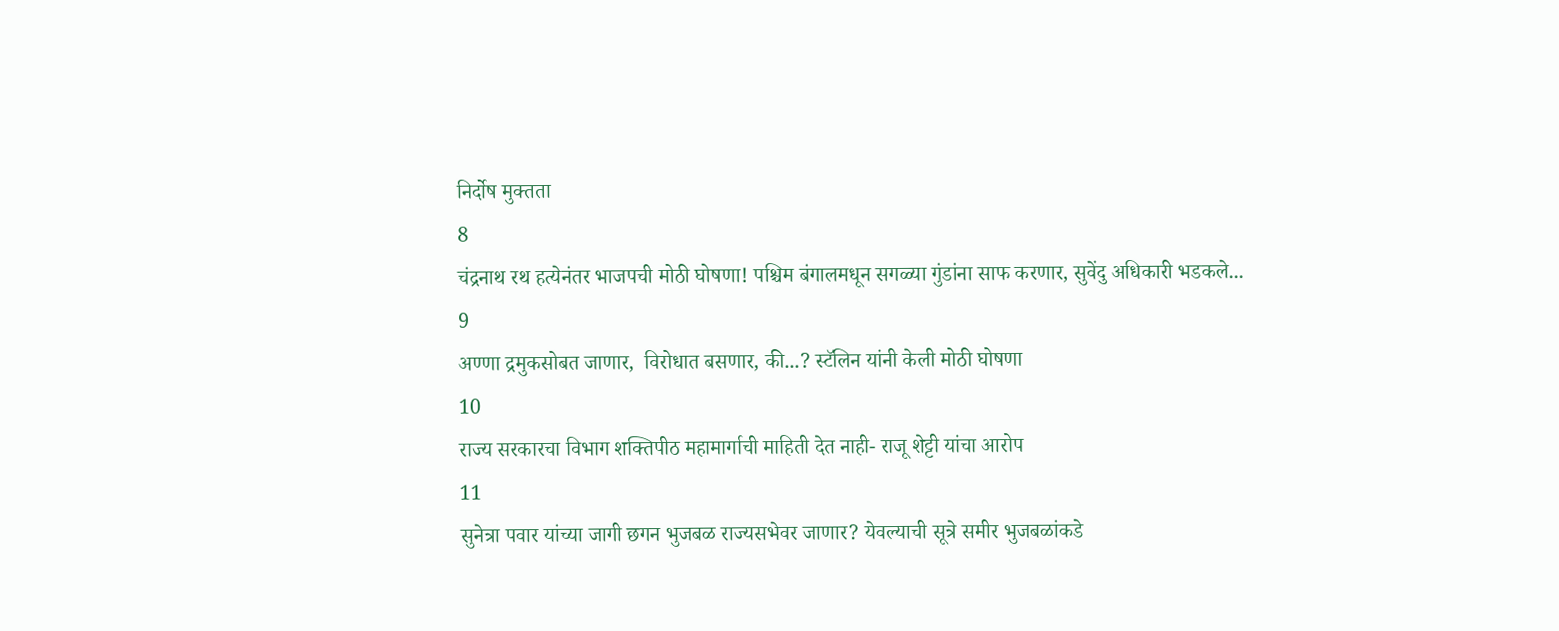निर्दोष मुक्तता
8
चंद्रनाथ रथ हत्येनंतर भाजपची मोठी घोषणा! पश्चिम बंगालमधून सगळ्या गुंडांना साफ करणार, सुवेंदु अधिकारी भडकले...
9
अण्णा द्रमुकसोबत जाणार,  विरोधात बसणार, की...? स्टॅलिन यांनी केली मोठी घोषणा
10
राज्य सरकारचा विभाग शक्तिपीठ महामार्गाची माहिती देत नाही- राजू शेट्टी यांचा आरोप
11
सुनेत्रा पवार यांच्या जागी छगन भुजबळ राज्यसभेवर जाणार? येवल्याची सूत्रे समीर भुजबळांकडे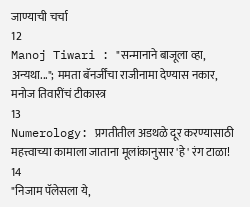जाण्याची चर्चा
12
Manoj Tiwari : "सन्मानाने बाजूला व्हा, अन्यथा..."; ममता बॅनर्जींचा राजीनामा देण्यास नकार, मनोज तिवारींचं टीकास्त्र
13
Numerology: प्रगतीतील अडथळे दूर करण्यासाठी महत्त्वाच्या कामाला जाताना मूलांकानुसार 'हे' रंग टाळा!
14
"निजाम पॅलेसला ये,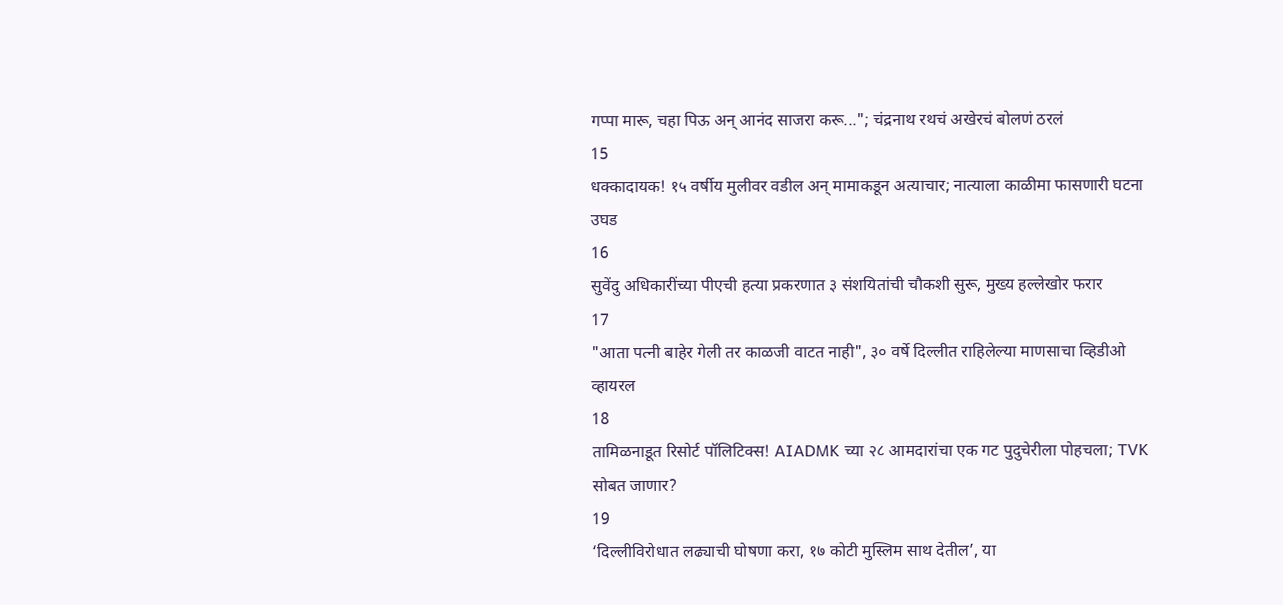गप्पा मारू, चहा पिऊ अन् आनंद साजरा करू..."; चंद्रनाथ रथचं अखेरचं बोलणं ठरलं
15
धक्कादायक! १५ वर्षीय मुलीवर वडील अन् मामाकडून अत्याचार; नात्याला काळीमा फासणारी घटना उघड
16
सुवेंदु अधिकारींच्या पीएची हत्या प्रकरणात ३ संशयितांची चौकशी सुरू, मुख्य हल्लेखोर फरार
17
"आता पत्नी बाहेर गेली तर काळजी वाटत नाही", ३० वर्षे दिल्लीत राहिलेल्या माणसाचा व्हिडीओ व्हायरल
18
तामिळनाडूत रिसोर्ट पॉलिटिक्स! AIADMK च्या २८ आमदारांचा एक गट पुदुचेरीला पोहचला; TVK सोबत जाणार?
19
‘दिल्लीविरोधात लढ्याची घोषणा करा, १७ कोटी मुस्लिम साथ देतील’, या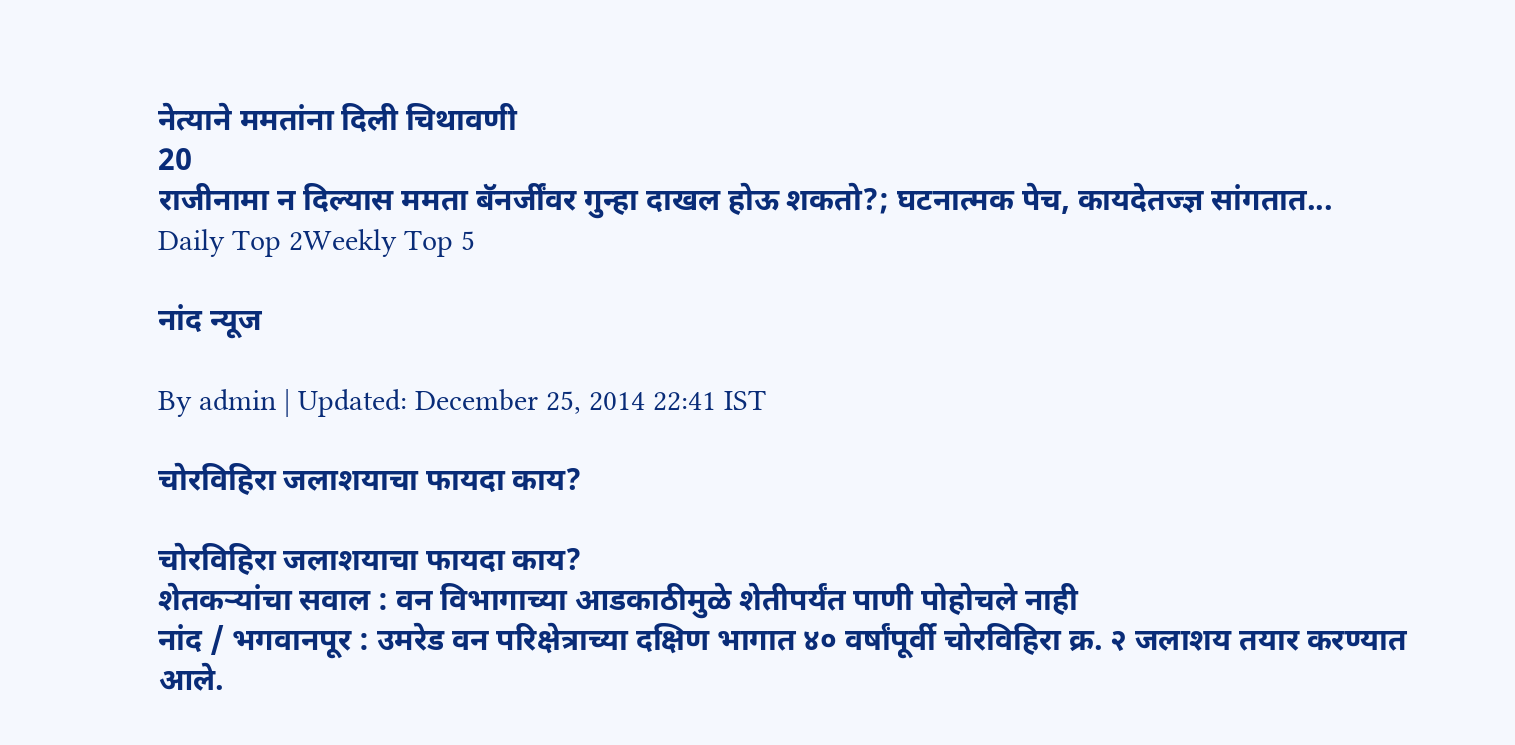नेत्याने ममतांना दिली चिथावणी
20
राजीनामा न दिल्यास ममता बॅनर्जींवर गुन्हा दाखल होऊ शकतो?; घटनात्मक पेच, कायदेतज्ज्ञ सांगतात...
Daily Top 2Weekly Top 5

नांद न्यूज

By admin | Updated: December 25, 2014 22:41 IST

चोरविहिरा जलाशयाचा फायदा काय?

चोरविहिरा जलाशयाचा फायदा काय?
शेतकऱ्यांचा सवाल : वन विभागाच्या आडकाठीमुळे शेतीपर्यंत पाणी पोहोचले नाही
नांद / भगवानपूर : उमरेड वन परिक्षेत्राच्या दक्षिण भागात ४० वर्षांपूर्वी चोरविहिरा क्र. २ जलाशय तयार करण्यात आले.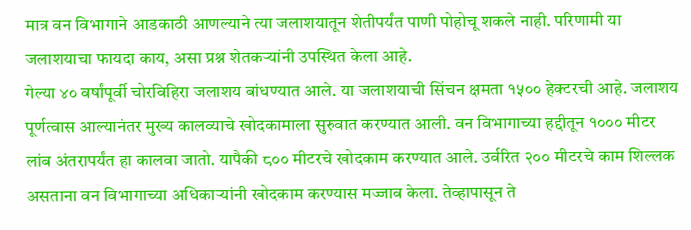मात्र वन विभागाने आडकाठी आणल्याने त्या जलाशयातून शेतीपर्यंत पाणी पोहोचू शकले नाही. परिणामी या जलाशयाचा फायदा काय, असा प्रश्न शेतकऱ्यांनी उपस्थित केला आहे.
गेल्या ४० वर्षांपूर्वी चोरविहिरा जलाशय बांधण्यात आले. या जलाशयाची सिंचन क्षमता १५०० हेक्टरची आहे. जलाशय पूर्णत्वास आल्यानंतर मुख्य कालव्याचे खोदकामाला सुरुवात करण्यात आली. वन विभागाच्या हद्दीतून १००० मीटर लांब अंतरापर्यंत हा कालवा जातो. यापैकी ८०० मीटरचे खोदकाम करण्यात आले. उर्वरित २०० मीटरचे काम शिल्लक असताना वन विभागाच्या अधिकाऱ्यांनी खोदकाम करण्यास मज्जाव केला. तेव्हापासून ते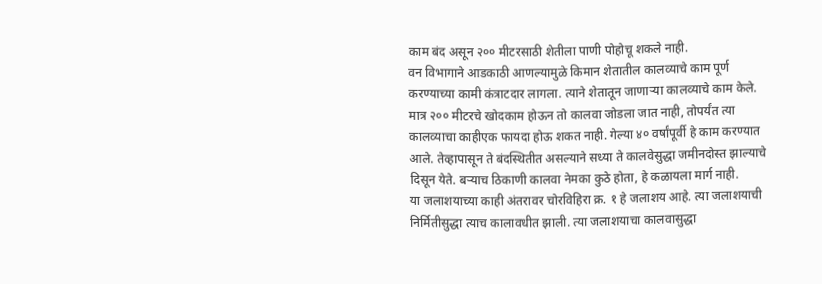काम बंद असून २०० मीटरसाठी शेतीला पाणी पोहोचू शकले नाही.
वन विभागाने आडकाठी आणल्यामुळे किमान शेतातील कालव्याचे काम पूर्ण करण्याच्या कामी कंत्राटदार लागला. त्याने शेतातून जाणाऱ्या कालव्याचे काम केले. मात्र २०० मीटरचे खोदकाम होऊन तो कालवा जोडला जात नाही, तोपर्यंत त्या कालव्याचा काहीएक फायदा होऊ शकत नाही. गेल्या ४० वर्षांपूर्वी हे काम करण्यात आले. तेव्हापासून ते बंदस्थितीत असल्याने सध्या ते कालवेसुद्धा जमीनदोस्त झाल्याचे दिसून येते. बऱ्याच ठिकाणी कालवा नेमका कुठे होता, हे कळायला मार्ग नाही.
या जलाशयाच्या काही अंतरावर चोरविहिरा क्र. १ हे जलाशय आहे. त्या जलाशयाची निर्मितीसुद्धा त्याच कालावधीत झाली. त्या जलाशयाचा कालवासुद्धा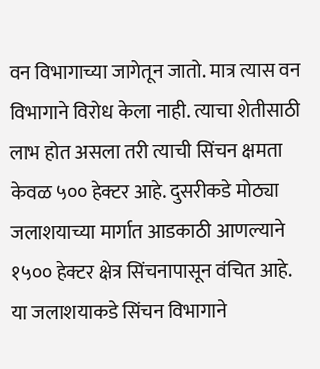वन विभागाच्या जागेतून जातो. मात्र त्यास वन विभागाने विरोध केला नाही. त्याचा शेतीसाठी लाभ होत असला तरी त्याची सिंचन क्षमता केवळ ५०० हेक्टर आहे. दुसरीकडे मोठ्या जलाशयाच्या मार्गात आडकाठी आणल्याने १५०० हेक्टर क्षेत्र सिंचनापासून वंचित आहे. या जलाशयाकडे सिंचन विभागाने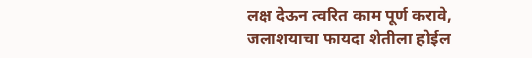लक्ष देऊन त्वरित काम पूर्ण करावे, जलाशयाचा फायदा शेतीला होईल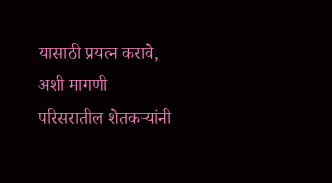यासाठी प्रयत्न करावे, अशी मागणी परिसरातील शेतकऱ्यांनी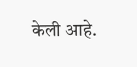केली आहे.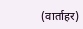(वार्ताहर)